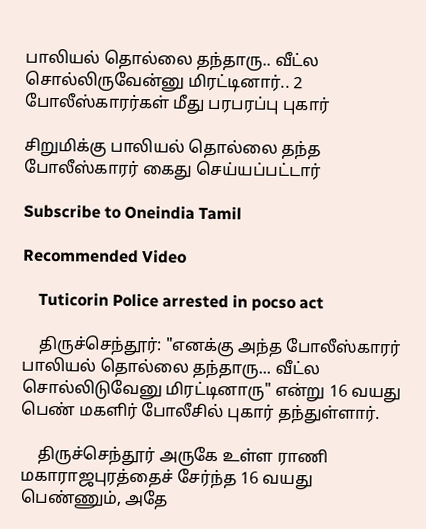பாலியல் தொல்லை தந்தாரு.. வீட்ல சொல்லிருவேன்னு மிரட்டினார்.. 2 போலீஸ்காரர்கள் மீது பரபரப்பு புகார்

சிறுமிக்கு பாலியல் தொல்லை தந்த போலீஸ்காரர் கைது செய்யப்பட்டார்

Subscribe to Oneindia Tamil

Recommended Video

    Tuticorin Police arrested in pocso act

    திருச்செந்தூர்: "எனக்கு அந்த போலீஸ்காரர் பாலியல் தொல்லை தந்தாரு... வீட்ல சொல்லிடுவேனு மிரட்டினாரு" என்று 16 வயது பெண் மகளிர் போலீசில் புகார் தந்துள்ளார்.

    திருச்செந்தூர் அருகே உள்ள ராணி மகாராஜபுரத்தைச் சேர்ந்த 16 வயது பெண்ணும், அதே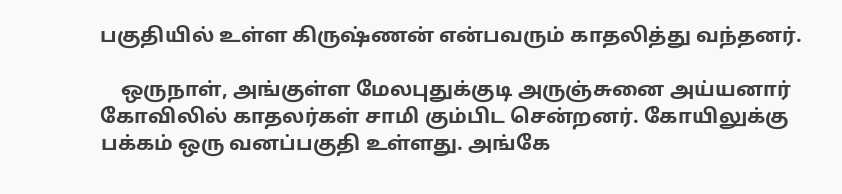பகுதியில் உள்ள கிருஷ்ணன் என்பவரும் காதலித்து வந்தனர்.

    ஒருநாள், அங்குள்ள மேலபுதுக்குடி அருஞ்சுனை அய்யனார் கோவிலில் காதலர்கள் சாமி கும்பிட சென்றனர். கோயிலுக்கு பக்கம் ஒரு வனப்பகுதி உள்ளது. அங்கே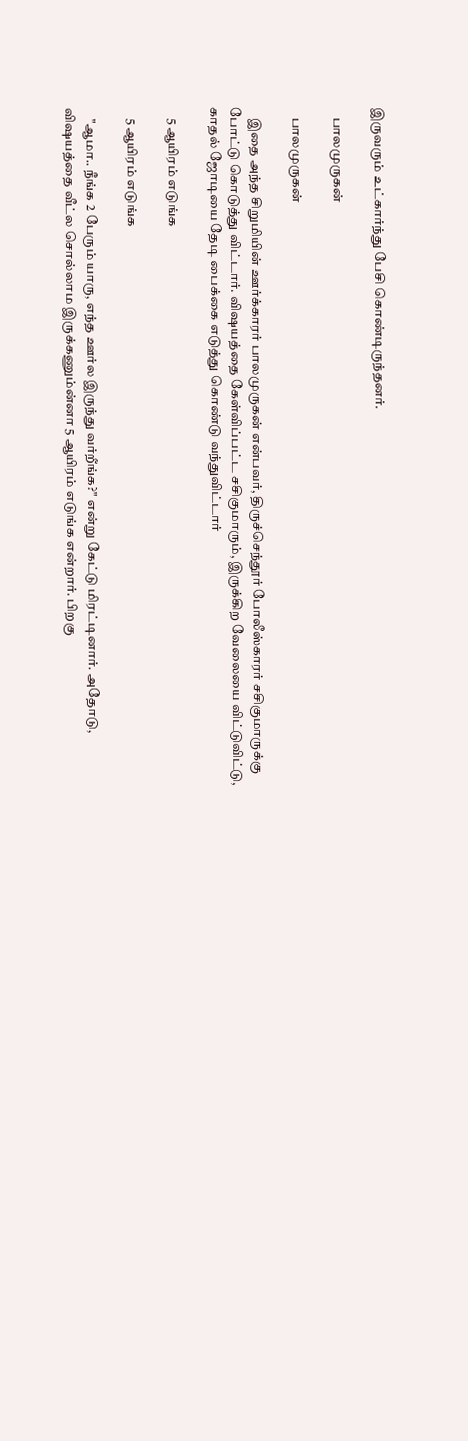இருவரும் உட்கார்ந்து பேசி கொண்டிருந்தனர்.

    பாலமுருகன்

    பாலமுருகன்

    இதை அந்த சிறுமியின் ஊர்க்காரர் பாலமுருகன் என்பவர், திருச்செந்தூர் போலீஸ்காரர் சசிகுமாருக்கு போட்டு கொடுத்து விட்டார். விஷயத்தை கேள்விப்பட்ட சசிகுமாரும், இருக்கிற வேலையை விட்டுவிட்டு, காதல் ஜோடியை தேடி பைக்கை எடுத்து கொண்டு வந்துவிட்டார்

    5 ஆயிரம் எடுங்க

    5 ஆயிரம் எடுங்க

    "ஆமா.. நீங்க 2 பேரும் யாரு, எந்த ஊர்ல இருந்து வர்றீங்க?" என்று கேட்டு மிரட்டினார். அதோடு, விஷயத்தை வீட்ல சொல்லாம இருக்கணும்ன்னா 5 ஆயிரம் எடுங்க என்றார். பிறகு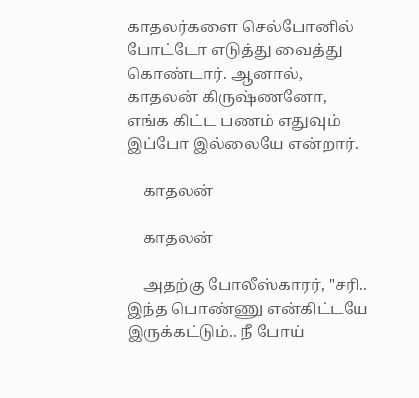காதலர்களை செல்போனில் போட்டோ எடுத்து வைத்து கொண்டார். ஆனால், காதலன் கிருஷ்ணனோ, எங்க கிட்ட பணம் எதுவும் இப்போ இல்லையே என்றார்.

    காதலன்

    காதலன்

    அதற்கு போலீஸ்காரர், "சரி.. இந்த பொண்ணு என்கிட்டயே இருக்கட்டும்.. நீ போய்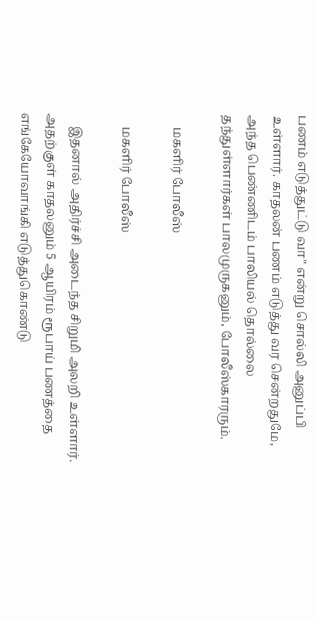பணம் எடுத்துட்டு வா" என்று சொல்லி அனுப்பி உள்ளார். காதலன் பணம் எடுத்து வர சென்றதுமே, அந்த பெண்ணிடம் பாலியல் தொல்லை தந்துள்ளார்கள் பாலமுருகனும், போலீஸ்காரரும்.

    மகளிர் போலீஸ்

    மகளிர் போலீஸ்

    இதனால் அதிர்ச்சி அடைந்த சிறுமி அலறி உள்ளார். அதற்குள் காதலனும் 5 ஆயிரம் ரூபாய் பணத்தை எங்கேயோவாங்கி எடுத்துகொண்டு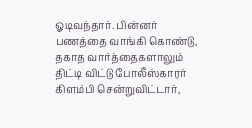ஓடிவந்தார். பின்னர் பணத்தை வாங்கி கொண்டு, தகாத வார்த்தைகளாலும் திட்டி விட்டு போலீஸ்காரர் கிளம்பி சென்றுவிட்டார்,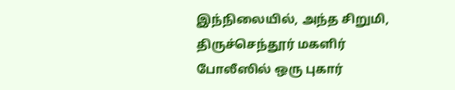இந்நிலையில், அந்த சிறுமி, திருச்செந்தூர் மகளிர் போலீஸில் ஒரு புகார்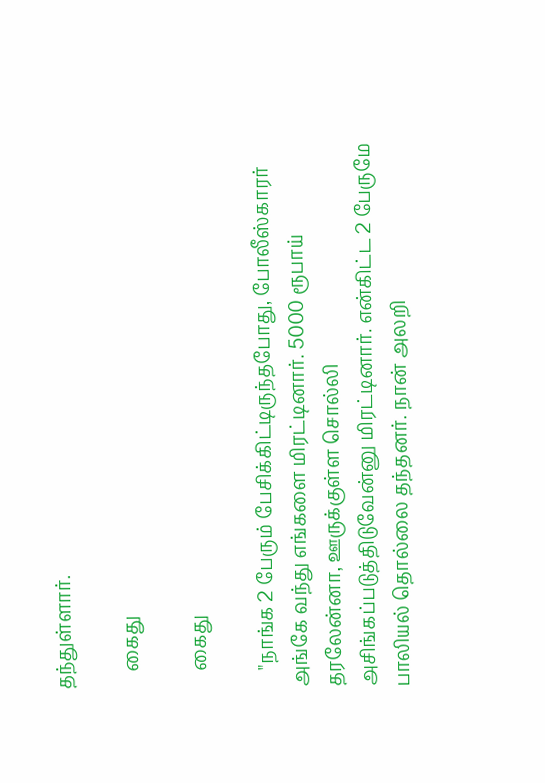தந்துள்ளார்.

    கைது

    கைது

    "நாங்க 2 பேரும் பேசிக்கிட்டிருந்தபோது, போலீஸ்காரர் அங்கே வந்து எங்களை மிரட்டினார். 5000 ரூபாய் தரலேன்னா, ஊருக்குள்ள சொல்லி அசிங்கப்படுத்திடுவேன்னு மிரட்டினார். என்கிட்ட 2 பேருமே பாலியல் தொல்லை தந்தனர். நான் அலறி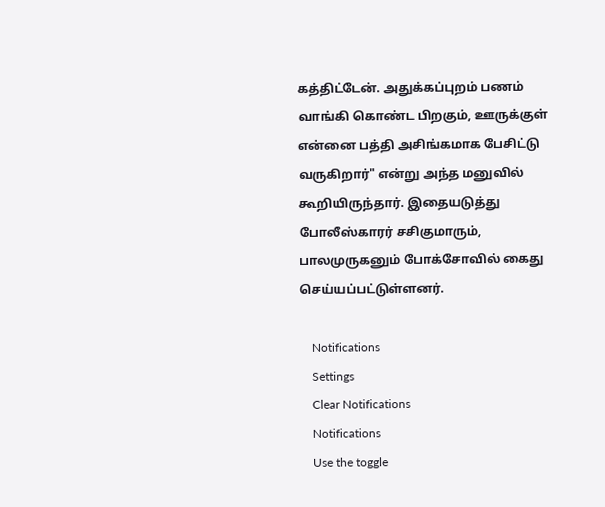கத்திட்டேன். அதுக்கப்புறம் பணம் வாங்கி கொண்ட பிறகும், ஊருக்குள் என்னை பத்தி அசிங்கமாக பேசிட்டு வருகிறார்" என்று அந்த மனுவில் கூறியிருந்தார். இதையடுத்து போலீஸ்காரர் சசிகுமாரும், பாலமுருகனும் போக்சோவில் கைது செய்யப்பட்டுள்ளனர்.

    Notifications
    Settings
    Clear Notifications
    Notifications
    Use the toggle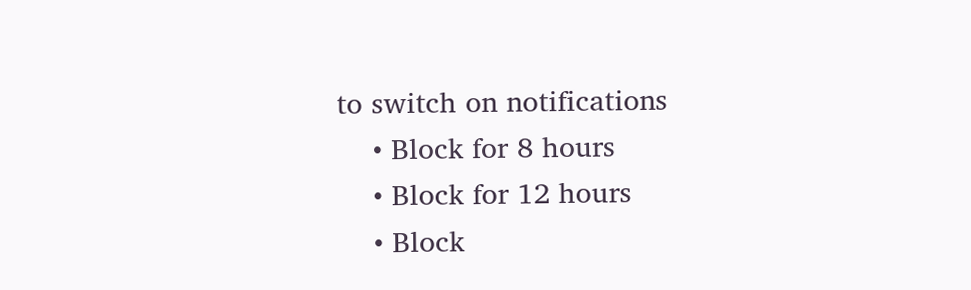to switch on notifications
    • Block for 8 hours
    • Block for 12 hours
    • Block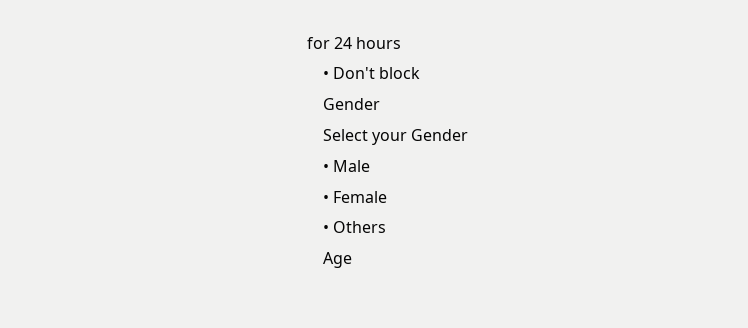for 24 hours
    • Don't block
    Gender
    Select your Gender
    • Male
    • Female
    • Others
    Age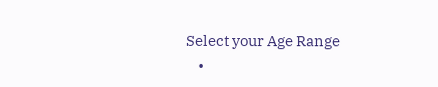Select your Age Range
    •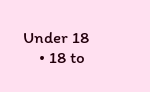Under 18
    • 18 to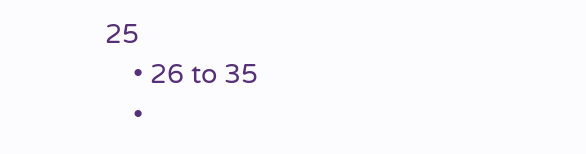25
    • 26 to 35
    •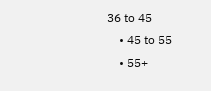36 to 45
    • 45 to 55
    • 55+